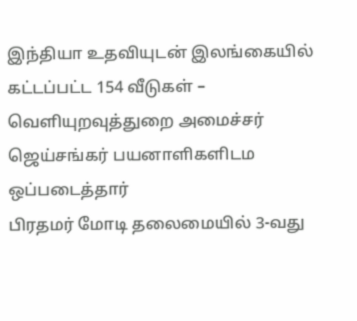இந்தியா உதவியுடன் இலங்கையில் கட்டப்பட்ட 154 வீடுகள் – வெளியுறவுத்துறை அமைச்சர் ஜெய்சங்கர் பயனாளிகளிடம ஒப்படைத்தார்
பிரதமர் மோடி தலைமையில் 3-வது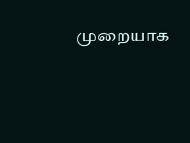முறையாக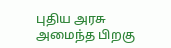புதிய அரசு அமைந்த பிறகு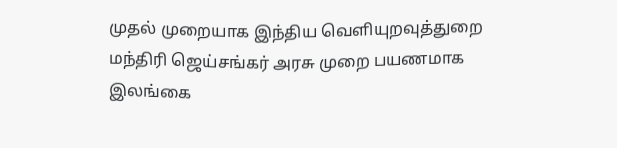முதல் முறையாக இந்திய வெளியுறவுத்துறை மந்திரி ஜெய்சங்கர் அரசு முறை பயணமாக இலங்கை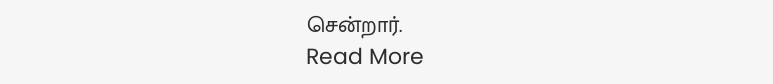சென்றார்.
Read More